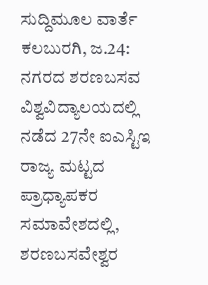ಸುದ್ದಿಮೂಲ ವಾರ್ತೆ ಕಲಬುರಗಿ, ಜ.24:
ನಗರದ ಶರಣಬಸವ ವಿಶ್ವವಿದ್ಯಾಲಯದಲ್ಲಿ ನಡೆದ 27ನೇ ಐಎಸ್ಟಿಇ ರಾಜ್ಯ ಮಟ್ಟದ ಪ್ರಾಧ್ಯಾಪಕರ ಸಮಾವೇಶದಲ್ಲಿ, ಶರಣಬಸವೇಶ್ವರ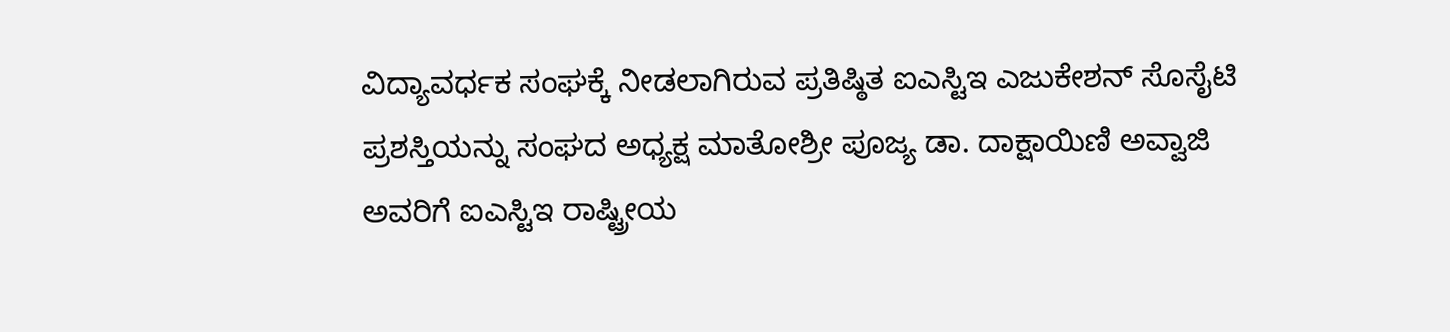ವಿದ್ಯಾವರ್ಧಕ ಸಂಘಕ್ಕೆ ನೀಡಲಾಗಿರುವ ಪ್ರತಿಷ್ಠಿತ ಐಎಸ್ಟಿಇ ಎಜುಕೇಶನ್ ಸೊಸೈಟಿ ಪ್ರಶಸ್ತಿಯನ್ನು ಸಂಘದ ಅಧ್ಯಕ್ಷ ಮಾತೋಶ್ರೀ ಪೂಜ್ಯ ಡಾ. ದಾಕ್ಷಾಯಿಣಿ ಅವ್ವಾಜಿ ಅವರಿಗೆ ಐಎಸ್ಟಿಇ ರಾಷ್ಟ್ರೀಯ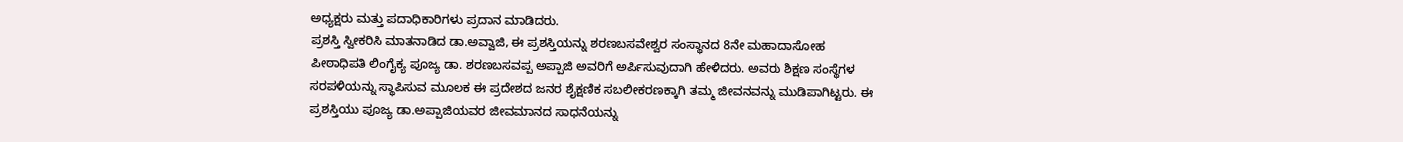ಅಧ್ಯಕ್ಷರು ಮತ್ತು ಪದಾಧಿಕಾರಿಗಳು ಪ್ರದಾನ ಮಾಡಿದರು.
ಪ್ರಶಸ್ತಿ ಸ್ವೀಕರಿಸಿ ಮಾತನಾಡಿದ ಡಾ.ಅವ್ವಾಜಿ, ಈ ಪ್ರಶಸ್ತಿಯನ್ನು ಶರಣಬಸವೇಶ್ವರ ಸಂಸ್ಥಾನದ 8ನೇ ಮಹಾದಾಸೋಹ ಪೀಠಾಧಿಪತಿ ಲಿಂಗೈಕ್ಯ ಪೂಜ್ಯ ಡಾ. ಶರಣಬಸವಪ್ಪ ಅಪ್ಪಾಜಿ ಅವರಿಗೆ ಅರ್ಪಿಸುವುದಾಗಿ ಹೇಳಿದರು. ಅವರು ಶಿಕ್ಷಣ ಸಂಸ್ಥೆಗಳ ಸರಪಳಿಯನ್ನು ಸ್ಥಾಪಿಸುವ ಮೂಲಕ ಈ ಪ್ರದೇಶದ ಜನರ ಶೈಕ್ಷಣಿಕ ಸಬಲೀಕರಣಕ್ಕಾಗಿ ತಮ್ಮ ಜೀವನವನ್ನು ಮುಡಿಪಾಗಿಟ್ಟರು. ಈ ಪ್ರಶಸ್ತಿಯು ಪೂಜ್ಯ ಡಾ.ಅಪ್ಪಾಜಿಯವರ ಜೀವಮಾನದ ಸಾಧನೆಯನ್ನು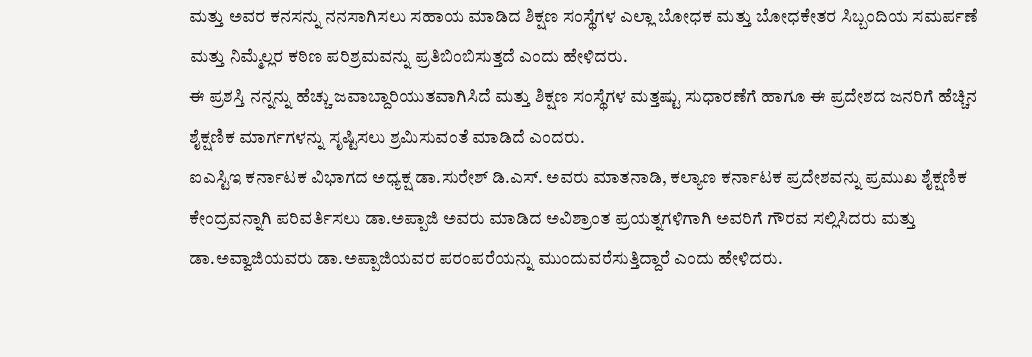ಮತ್ತು ಅವರ ಕನಸನ್ನು ನನಸಾಗಿಸಲು ಸಹಾಯ ಮಾಡಿದ ಶಿಕ್ಷಣ ಸಂಸ್ಥೆಗಳ ಎಲ್ಲಾ ಬೋಧಕ ಮತ್ತು ಬೋಧಕೇತರ ಸಿಬ್ಬಂದಿಯ ಸಮರ್ಪಣೆ ಮತ್ತು ನಿಮ್ಮೆಲ್ಲರ ಕಠಿಣ ಪರಿಶ್ರಮವನ್ನು ಪ್ರತಿಬಿಂಬಿಸುತ್ತದೆ ಎಂದು ಹೇಳಿದರು.
ಈ ಪ್ರಶಸ್ತಿ ನನ್ನನ್ನು ಹೆಚ್ಚು ಜವಾಬ್ದಾರಿಯುತವಾಗಿಸಿದೆ ಮತ್ತು ಶಿಕ್ಷಣ ಸಂಸ್ಥೆಗಳ ಮತ್ತಷ್ಟು ಸುಧಾರಣೆಗೆ ಹಾಗೂ ಈ ಪ್ರದೇಶದ ಜನರಿಗೆ ಹೆಚ್ಚಿನ ಶೈಕ್ಷಣಿಕ ಮಾರ್ಗಗಳನ್ನು ಸೃಷ್ಟಿಸಲು ಶ್ರಮಿಸುವಂತೆ ಮಾಡಿದೆ ಎಂದರು.
ಐಎಸ್ಟಿಇ ಕರ್ನಾಟಕ ವಿಭಾಗದ ಅಧ್ಯಕ್ಷ ಡಾ.ಸುರೇಶ್ ಡಿ.ಎಸ್. ಅವರು ಮಾತನಾಡಿ, ಕಲ್ಯಾಣ ಕರ್ನಾಟಕ ಪ್ರದೇಶವನ್ನು ಪ್ರಮುಖ ಶೈಕ್ಷಣಿಕ ಕೇಂದ್ರವನ್ನಾಗಿ ಪರಿವರ್ತಿಸಲು ಡಾ.ಅಪ್ಪಾಜಿ ಅವರು ಮಾಡಿದ ಅವಿಶ್ರಾಂತ ಪ್ರಯತ್ನಗಳಿಗಾಗಿ ಅವರಿಗೆ ಗೌರವ ಸಲ್ಲಿಸಿದರು ಮತ್ತು ಡಾ.ಅವ್ವಾಜಿಯವರು ಡಾ.ಅಪ್ಪಾಜಿಯವರ ಪರಂಪರೆಯನ್ನು ಮುಂದುವರೆಸುತ್ತಿದ್ದಾರೆ ಎಂದು ಹೇಳಿದರು.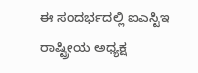ಈ ಸಂದರ್ಭದಲ್ಲಿ ಐಎಸ್ಟಿಇ ರಾಷ್ಟ್ರೀಯ ಅಧ್ಯಕ್ಷ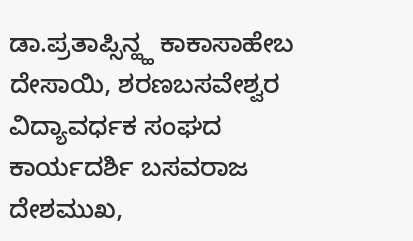ಡಾ.ಪ್ರತಾಪ್ಸಿನ್ಹ್ಹ ಕಾಕಾಸಾಹೇಬ ದೇಸಾಯಿ, ಶರಣಬಸವೇಶ್ವರ ವಿದ್ಯಾವರ್ಧಕ ಸಂಘದ ಕಾರ್ಯದರ್ಶಿ ಬಸವರಾಜ ದೇಶಮುಖ,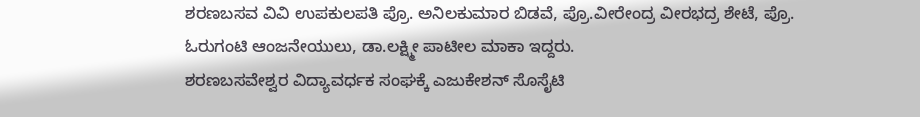ಶರಣಬಸವ ವಿವಿ ಉಪಕುಲಪತಿ ಪ್ರೊ. ಅನಿಲಕುಮಾರ ಬಿಡವೆ, ಪ್ರೊ.ವೀರೇಂದ್ರ ವೀರಭದ್ರ ಶೇಟೆ, ಪ್ರೊ. ಓರುಗಂಟಿ ಆಂಜನೇಯುಲು, ಡಾ.ಲಕ್ಷ್ಮೀ ಪಾಟೀಲ ಮಾಕಾ ಇದ್ದರು.
ಶರಣಬಸವೇಶ್ವರ ವಿದ್ಯಾವರ್ಧಕ ಸಂಘಕ್ಕೆ ಎಜುಕೇಶನ್ ಸೊಸೈಟಿ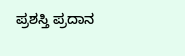ಪ್ರಶಸ್ತಿ ಪ್ರದಾನ